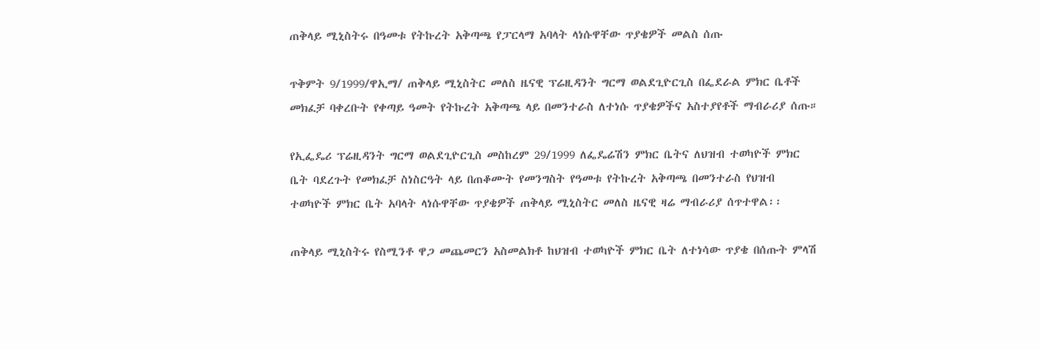ጠቅላይ ሚኒስትሩ በዓመቱ የትኩረት አቅጣጫ የፓርላማ አባላት ላነሱዋቸው ጥያቄዎች መልስ ሰጡ

ጥቅምት 9/1999/ዋኢማ/ ጠቅላይ ሚኒስትር መለስ ዜናዊ ፕሬዚዳንት ግርማ ወልደጊዮርጊስ በፌደራል ምክር ቤቶች መክፈቻ ባቀረቡት የቀጣይ ዓመት የትኩረት አቅጣጫ ላይ በመንተራስ ለተነሱ ጥያቄዎችና አስተያየቶች ማብራሪያ ሰጡ።

የኢፌዴሪ ፕሬዚዳንት ግርማ ወልደጊዮርጊስ መስከረም 29/1999 ለፌዴሬሽን ምክር ቤትና ለህዝብ ተወካዮች ምክር ቤት ባደረጉት የመክፈቻ ስነስርዓት ላይ በጠቆሙት የመንግስት የዓመቱ የትኩረት አቅጣጫ በመንተራስ የህዝብ ተወካዮች ምክር ቤት አባላት ላነሱዋቸው ጥያቄዎች ጠቅላይ ሚኒስትር መለስ ዜናዊ ዛሬ ማብራሪያ ሰጥተዋል፡፡

ጠቅላይ ሚኒስትሩ የስሚንቶ ዋጋ መጨመርን አስመልክቶ ከህዝብ ተወካዮች ምክር ቤት ለተነሳው ጥያቄ በሰጡት ምላሽ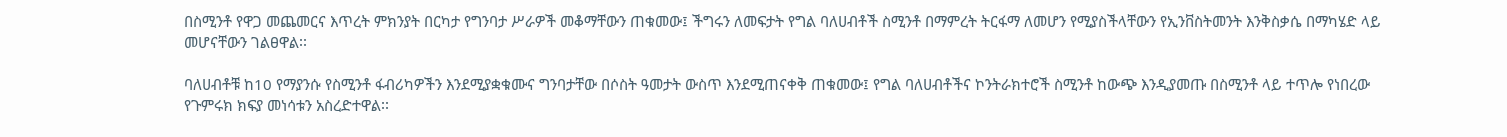በስሚንቶ የዋጋ መጨመርና እጥረት ምክንያት በርካታ የግንባታ ሥራዎች መቆማቸውን ጠቁመው፤ ችግሩን ለመፍታት የግል ባለሀብቶች ስሚንቶ በማምረት ትርፋማ ለመሆን የሚያስችላቸውን የኢንቨስትመንት እንቅስቃሴ በማካሄድ ላይ መሆናቸውን ገልፀዋል፡፡

ባለሀብቶቹ ከ10 የማያንሱ የስሚንቶ ፋብሪካዎችን እንደሚያቋቁሙና ግንባታቸው በሶስት ዓመታት ውስጥ እንደሚጠናቀቅ ጠቁመው፤ የግል ባለሀብቶችና ኮንትራክተሮች ስሚንቶ ከውጭ እንዲያመጡ በስሚንቶ ላይ ተጥሎ የነበረው የጉምሩክ ክፍያ መነሳቱን አስረድተዋል፡፡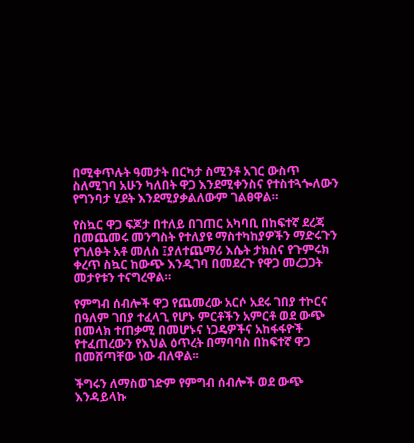በሚቀጥሉት ዓመታት በርካታ ስሚንቶ አገር ውስጥ ስለሚገባ አሁን ካለበት ዋጋ እንደሚቀንስና የተስተጓጐለውን የግንባታ ሂደት እንደሚያቃልለውም ገልፀዋል።

የስኳር ዋጋ ፍጆታ በተለይ በገጠር አካባቢ በከፍተኛ ደረጃ በመጨመሩ መንግስት የተለያዩ ማስተካከያዎችን ማድሩጉን የገለፁት አቶ መለስ ፤ያለተጨማሪ እሴት ታክስና የጉምሩክ ቀረጥ ስኳር ከውጭ እንዲገባ በመደረጉ የዋጋ መረጋጋት መታየቱን ተናግረዋል።

የምግብ ሰብሎች ዋጋ የጨመረው አርሶ አደሩ ገበያ ተኮርና በዓለም ገበያ ተፈላጊ የሆኑ ምርቶችን አምርቶ ወደ ውጭ በመላክ ተጠቃሚ በመሆኑና ነጋዴዎችና አከፋፋዮች የተፈጠረውን የእህል ዕጥረት በማባባስ በከፍተኛ ዋጋ በመሸጣቸው ነው ብለዋል፡፡

ችግሩን ለማስወገድም የምግብ ሰብሎች ወደ ውጭ እንዳይላኩ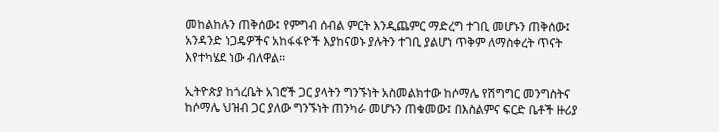መከልከሉን ጠቅሰው፤ የምግብ ሰብል ምርት እንዲጨምር ማድረግ ተገቢ መሆኑን ጠቅሰው፤ አንዳንድ ነጋዴዎችና አከፋፋዮች እያከናወኑ ያሉትን ተገቢ ያልሆነ ጥቅም ለማስቀረት ጥናት እየተካሄደ ነው ብለዋል፡፡

ኢትዮጵያ ከጎረቤት አገሮች ጋር ያላትን ግንኙነት አስመልክተው ከሶማሌ የሽግግር መንግስትና ከሶማሌ ህዝብ ጋር ያለው ግንኙነት ጠንካራ መሆኑን ጠቁመው፤ በእስልምና ፍርድ ቤቶች ዙሪያ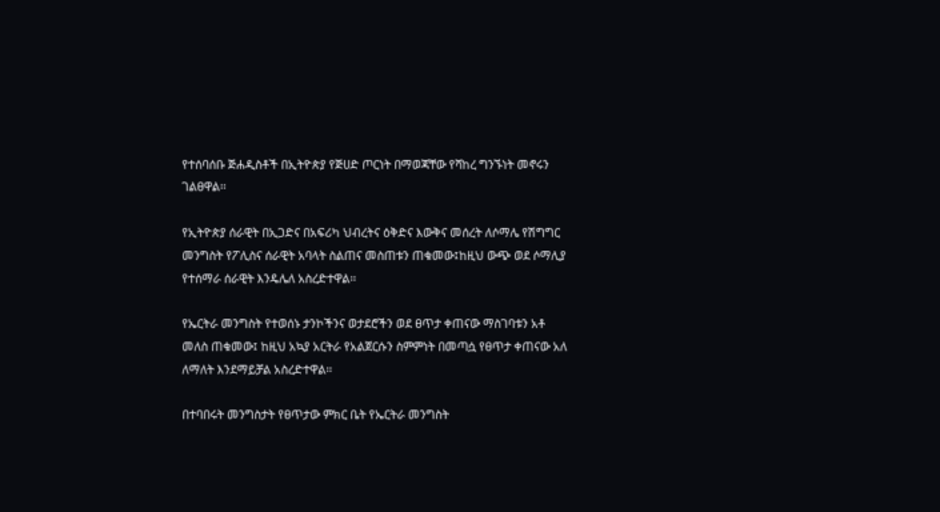የተሰባሰቡ ጅሐዲስቶች በኢትዮጵያ የጅሀድ ጦርነት በማወጃቸው የሻከረ ግንኙነት መኖሩን ገልፀዋል፡፡

የኢትዮጵያ ሰራዊት በኢጋድና በአፍሪካ ህብረትና ዕቅድና እውቅና መሰረት ለሶማሌ የሽግግር መንግስት የፖሊስና ሰራዊት አባላት ስልጠና መስጠቱን ጠቁመው፤ከዚህ ውጭ ወደ ሶማሊያ የተሰማራ ሰራዊት እንዴሌለ አስረድተዋል፡፡

የኤርትራ መንግስት የተወሰኑ ታንኮችንና ወታደሮችን ወደ ፀጥታ ቀጠናው ማስገባቱን አቶ መለስ ጠቁመው፤ ከዚህ አኳያ አርትራ የአልጀርሱን ስምምነት በመጣሷ የፀጥታ ቀጠናው አለ ለማለት እንደማይቻል አስረድተዋል፡፡

በተባበሩት መንግስታት የፀጥታው ምክር ቤት የኤርትራ መንግስት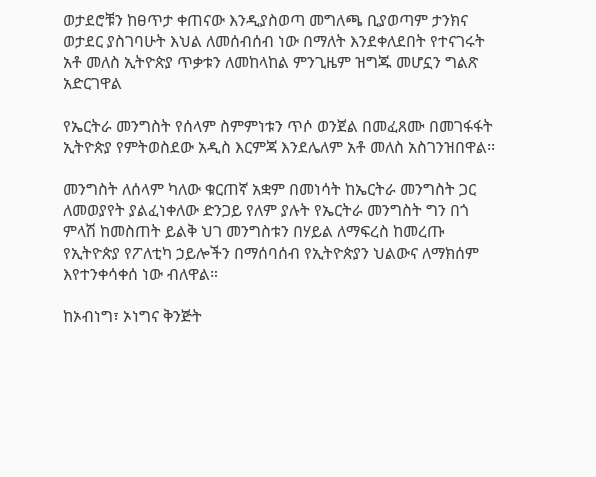ወታደሮቹን ከፀጥታ ቀጠናው እንዲያስወጣ መግለጫ ቢያወጣም ታንክና ወታደር ያስገባሁት እህል ለመሰብሰብ ነው በማለት እንደቀለደበት የተናገሩት አቶ መለስ ኢትዮጵያ ጥቃቱን ለመከላከል ምንጊዜም ዝግጁ መሆኗን ግልጽ አድርገዋል

የኤርትራ መንግስት የሰላም ስምምነቱን ጥሶ ወንጀል በመፈጸሙ በመገፋፋት ኢትዮጵያ የምትወስደው አዲስ እርምጃ እንደሌለም አቶ መለስ አስገንዝበዋል፡፡

መንግስት ለሰላም ካለው ቁርጠኛ አቋም በመነሳት ከኤርትራ መንግስት ጋር ለመወያየት ያልፈነቀለው ድንጋይ የለም ያሉት የኤርትራ መንግስት ግን በጎ ምላሽ ከመስጠት ይልቅ ህገ መንግስቱን በሃይል ለማፍረስ ከመረጡ የኢትዮጵያ የፖለቲካ ኃይሎችን በማሰባሰብ የኢትዮጵያን ህልውና ለማክሰም እየተንቀሳቀሰ ነው ብለዋል።

ከኦብነግ፣ ኦነግና ቅንጅት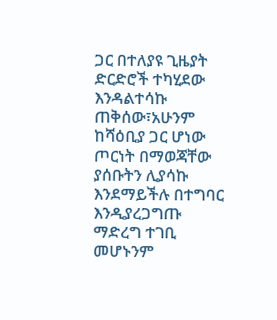ጋር በተለያዩ ጊዜያት ድርድሮች ተካሂደው እንዳልተሳኩ ጠቅሰው፣አሁንም ከሻዕቢያ ጋር ሆነው ጦርነት በማወጃቸው ያሰቡትን ሊያሳኩ እንደማይችሉ በተግባር እንዲያረጋግጡ ማድረግ ተገቢ መሆኑንም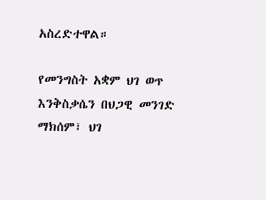አስረድተዋል።

የመንግስት አቋም ህገ ወጥ እንቅስቃሴን በህጋዊ መንገድ ማክሰም፣ ህገ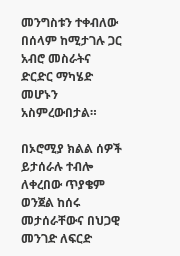መንግስቱን ተቀብለው በሰላም ከሚታገሉ ጋር አብሮ መስራትና ድርድር ማካሄድ መሆኑን አስምረውበታል።

በኦሮሚያ ክልል ሰዎች ይታሰራሉ ተብሎ ለቀረበው ጥያቄም ወንጀል ከሰሩ መታሰራቸውና በህጋዊ መንገድ ለፍርድ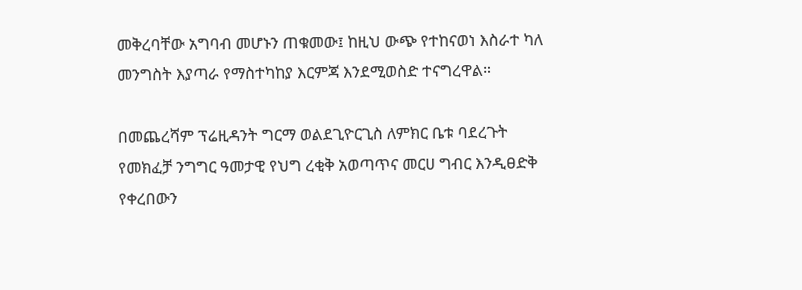መቅረባቸው አግባብ መሆኑን ጠቁመው፤ ከዚህ ውጭ የተከናወነ እስራተ ካለ መንግስት እያጣራ የማስተካከያ እርምጃ እንደሚወስድ ተናግረዋል።

በመጨረሻም ፕሬዚዳንት ግርማ ወልደጊዮርጊስ ለምክር ቤቱ ባደረጉት የመክፈቻ ንግግር ዓመታዊ የህግ ረቂቅ አወጣጥና መርሀ ግብር እንዲፀድቅ የቀረበውን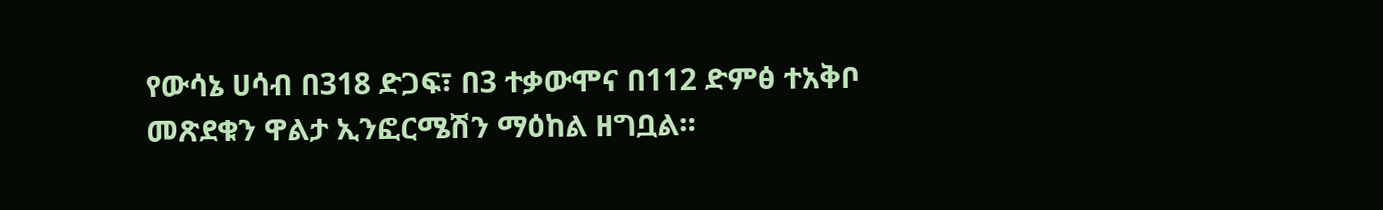የውሳኔ ሀሳብ በ318 ድጋፍ፣ በ3 ተቃውሞና በ112 ድምፅ ተአቅቦ መጽደቁን ዋልታ ኢንፎርሜሽን ማዕከል ዘግቧል።